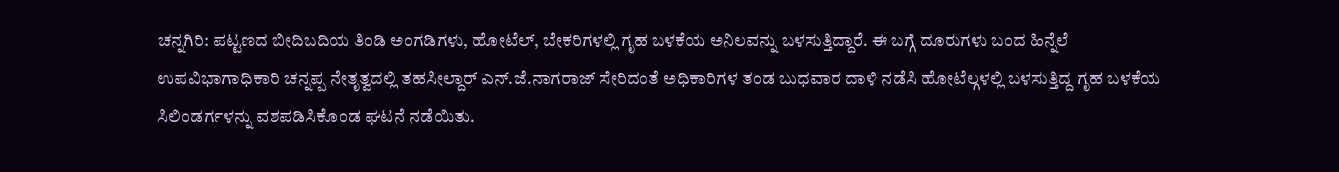ಚನ್ನಗಿರಿ: ಪಟ್ಟಣದ ಬೀದಿಬದಿಯ ತಿಂಡಿ ಅಂಗಡಿಗಳು, ಹೋಟೆಲ್, ಬೇಕರಿಗಳಲ್ಲಿ ಗೃಹ ಬಳಕೆಯ ಅನಿಲವನ್ನು ಬಳಸುತ್ತಿದ್ದಾರೆ. ಈ ಬಗ್ಗೆ ದೂರುಗಳು ಬಂದ ಹಿನ್ನೆಲೆ ಉಪವಿಭಾಗಾಧಿಕಾರಿ ಚನ್ನಪ್ಪ ನೇತೃತ್ವದಲ್ಲಿ ತಹಸೀಲ್ದಾರ್ ಎನ್.ಜೆ.ನಾಗರಾಜ್ ಸೇರಿದಂತೆ ಅಧಿಕಾರಿಗಳ ತಂಡ ಬುಧವಾರ ದಾಳಿ ನಡೆಸಿ ಹೋಟೆಲ್ಗಳಲ್ಲಿ ಬಳಸುತ್ತಿದ್ದ ಗೃಹ ಬಳಕೆಯ ಸಿಲಿಂಡರ್ಗಳನ್ನು ವಶಪಡಿಸಿಕೊಂಡ ಘಟನೆ ನಡೆಯಿತು.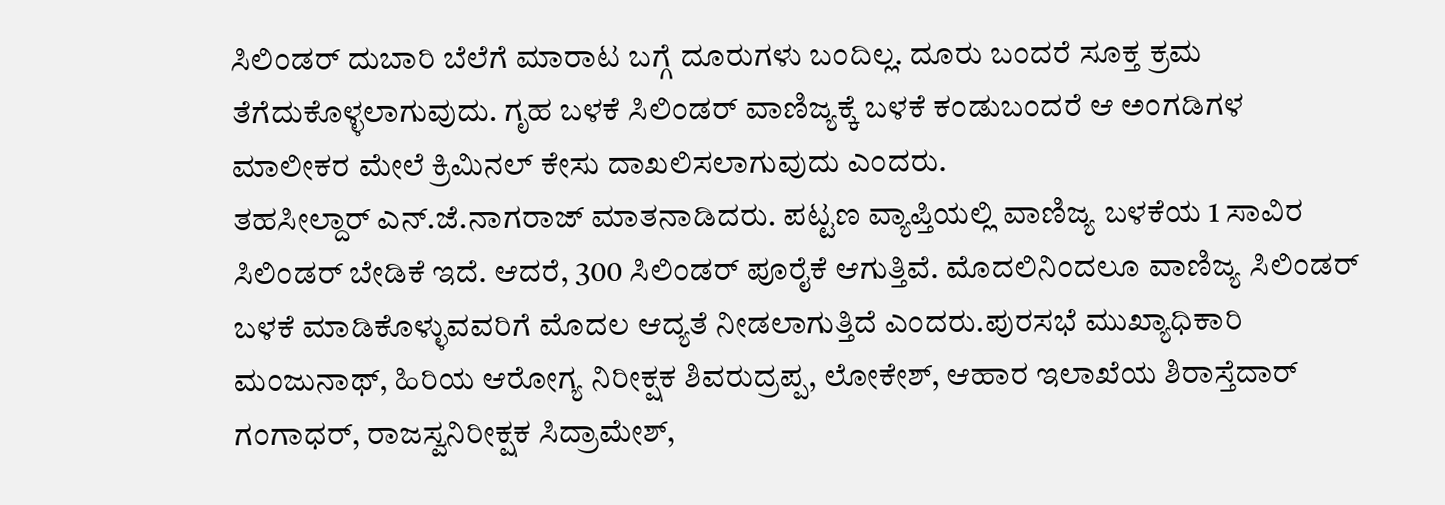ಸಿಲಿಂಡರ್ ದುಬಾರಿ ಬೆಲೆಗೆ ಮಾರಾಟ ಬಗ್ಗೆ ದೂರುಗಳು ಬಂದಿಲ್ಲ. ದೂರು ಬಂದರೆ ಸೂಕ್ತ ಕ್ರಮ ತೆಗೆದುಕೊಳ್ಳಲಾಗುವುದು. ಗೃಹ ಬಳಕೆ ಸಿಲಿಂಡರ್ ವಾಣಿಜ್ಯಕ್ಕೆ ಬಳಕೆ ಕಂಡುಬಂದರೆ ಆ ಅಂಗಡಿಗಳ ಮಾಲೀಕರ ಮೇಲೆ ಕ್ರಿಮಿನಲ್ ಕೇಸು ದಾಖಲಿಸಲಾಗುವುದು ಎಂದರು.
ತಹಸೀಲ್ದಾರ್ ಎನ್.ಜೆ.ನಾಗರಾಜ್ ಮಾತನಾಡಿದರು. ಪಟ್ಟಣ ವ್ಯಾಪ್ತಿಯಲ್ಲಿ ವಾಣಿಜ್ಯ ಬಳಕೆಯ 1 ಸಾವಿರ ಸಿಲಿಂಡರ್ ಬೇಡಿಕೆ ಇದೆ. ಆದರೆ, 300 ಸಿಲಿಂಡರ್ ಪೂರೈಕೆ ಆಗುತ್ತಿವೆ. ಮೊದಲಿನಿಂದಲೂ ವಾಣಿಜ್ಯ ಸಿಲಿಂಡರ್ ಬಳಕೆ ಮಾಡಿಕೊಳ್ಳುವವರಿಗೆ ಮೊದಲ ಆದ್ಯತೆ ನೀಡಲಾಗುತ್ತಿದೆ ಎಂದರು.ಪುರಸಭೆ ಮುಖ್ಯಾಧಿಕಾರಿ ಮಂಜುನಾಥ್, ಹಿರಿಯ ಆರೋಗ್ಯ ನಿರೀಕ್ಷಕ ಶಿವರುದ್ರಪ್ಪ, ಲೋಕೇಶ್, ಆಹಾರ ಇಲಾಖೆಯ ಶಿರಾಸ್ತೆದಾರ್ ಗಂಗಾಧರ್, ರಾಜಸ್ವನಿರೀಕ್ಷಕ ಸಿದ್ರಾಮೇಶ್,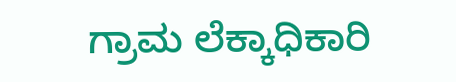ಗ್ರಾಮ ಲೆಕ್ಕಾಧಿಕಾರಿ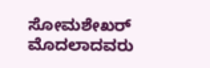ಸೋಮಶೇಖರ್ ಮೊದಲಾದವರು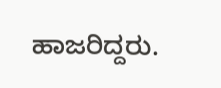ಹಾಜರಿದ್ದರು.